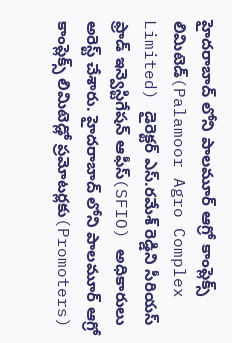హైదరాబాద్ లోని పాలమూర్ ఆగ్రో కాంప్లెక్స్ లిమిటెడ్(Palamoor Agro Complex Limited) డైరెక్టర్ ఎస్.రమేశ్ రెడ్డిని సీరియస్ ఫ్రాడ్ ఇన్వెస్టిగేషన్ ఆఫీస్(SFIO) అధికారులు అరెస్ట్ చేశారు. హైదరాబాద్ లోని పాలమూర్ ఆగ్రో కాంప్లెక్స్ లిమిటెడ్లో ప్రమోటర్లకు(Promoters)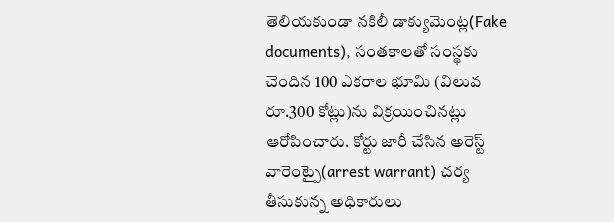తెలియకుండా నకిలీ డాక్యుమెంట్ల(Fake documents), సంతకాలతో సంస్థకు చెందిన 100 ఎకరాల భూమి (విలువ రూ.300 కోట్లు)ను విక్రయించినట్లు ఆరోపించారు. కోర్టు జారీ చేసిన అరెస్ట్ వారెంట్పై(arrest warrant) చర్య తీసుకున్న అధికారులు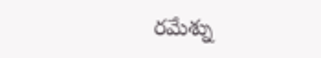రమేశ్ను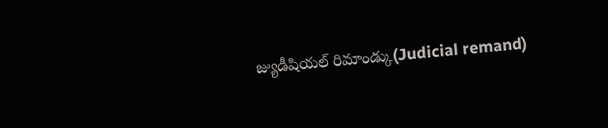జ్యుడీషియల్ రిమాండ్కు(Judicial remand)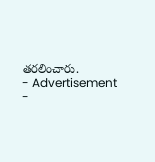తరలించారు.
- Advertisement -